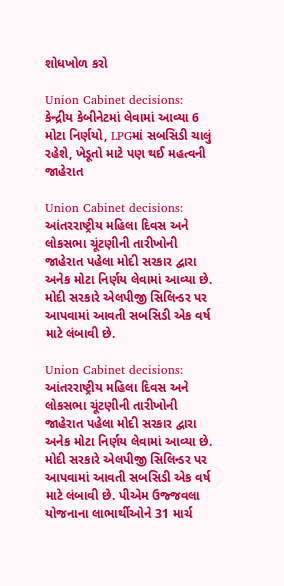શોધખોળ કરો

Union Cabinet decisions: કેન્દ્રીય કેબીનેટમાં લેવામાં આવ્યા 6 મોટા નિર્ણયો, LPGમાં સબસિડી ચાલું રહેશે, ખેડૂતો માટે પણ થઈ મહત્વની જાહેરાત

Union Cabinet decisions: આંતરરાષ્ટ્રીય મહિલા દિવસ અને લોકસભા ચૂંટણીની તારીખોની જાહેરાત પહેલા મોદી સરકાર દ્વારા અનેક મોટા નિર્ણય લેવામાં આવ્યા છે. મોદી સરકારે એલપીજી સિલિન્ડર પર આપવામાં આવતી સબસિડી એક વર્ષ માટે લંબાવી છે.

Union Cabinet decisions: આંતરરાષ્ટ્રીય મહિલા દિવસ અને લોકસભા ચૂંટણીની તારીખોની જાહેરાત પહેલા મોદી સરકાર દ્વારા અનેક મોટા નિર્ણય લેવામાં આવ્યા છે. મોદી સરકારે એલપીજી સિલિન્ડર પર આપવામાં આવતી સબસિડી એક વર્ષ માટે લંબાવી છે. પીએમ ઉજ્જવલા યોજનાના લાભાર્થીઓને 31 માર્ચ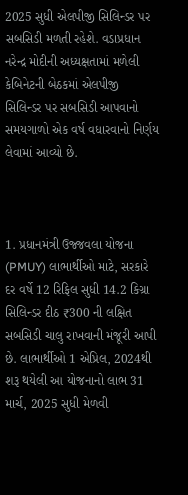2025 સુધી એલપીજી સિલિન્ડર પર સબસિડી મળતી રહેશે. વડાપ્રધાન નરેન્દ્ર મોદીની અધ્યક્ષતામાં મળેલી કેબિનેટની બેઠકમાં એલપીજી સિલિન્ડર પર સબસિડી આપવાનો સમયગાળો એક વર્ષ વધારવાનો નિર્ણય લેવામાં આવ્યો છે.



1. પ્રધાનમંત્રી ઉજ્જવલા યોજના (PMUY) લાભાર્થીઓ માટે, સરકારે દર વર્ષે 12 રિફિલ સુધી 14.2 કિગ્રા સિલિન્ડર દીઠ ₹300 ની લક્ષિત સબસિડી ચાલુ રાખવાની મંજૂરી આપી છે. લાભાર્થીઓ 1 એપ્રિલ, 2024થી શરૂ થયેલી આ યોજનાનો લાભ 31 માર્ચ, 2025 સુધી મેળવી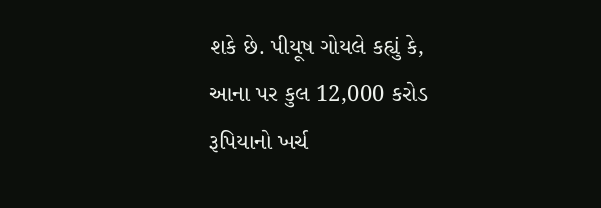શકે છે. પીયૂષ ગોયલે કહ્યું કે, આના પર કુલ 12,000 કરોડ રૂપિયાનો ખર્ચ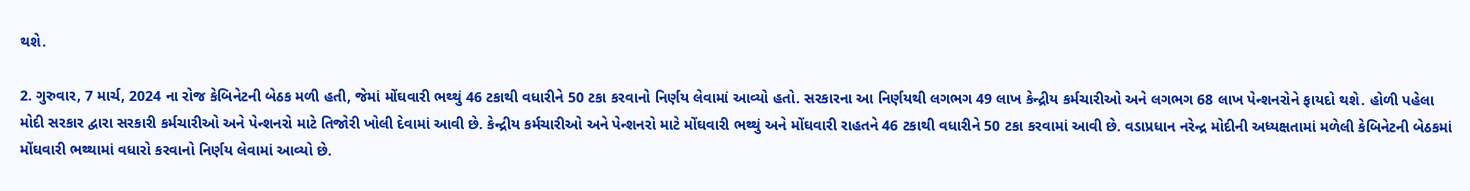થશે.

2. ગુરુવાર, 7 માર્ચ, 2024 ના રોજ કેબિનેટની બેઠક મળી હતી, જેમાં મોંઘવારી ભથ્થું 46 ટકાથી વધારીને 50 ટકા કરવાનો નિર્ણય લેવામાં આવ્યો હતો. સરકારના આ નિર્ણયથી લગભગ 49 લાખ કેન્દ્રીય કર્મચારીઓ અને લગભગ 68 લાખ પેન્શનરોને ફાયદો થશે. હોળી પહેલા મોદી સરકાર દ્વારા સરકારી કર્મચારીઓ અને પેન્શનરો માટે તિજોરી ખોલી દેવામાં આવી છે. કેન્દ્રીય કર્મચારીઓ અને પેન્શનરો માટે મોંઘવારી ભથ્થું અને મોંઘવારી રાહતને 46 ટકાથી વધારીને 50 ટકા કરવામાં આવી છે. વડાપ્રધાન નરેન્દ્ર મોદીની અધ્યક્ષતામાં મળેલી કેબિનેટની બેઠકમાં મોંઘવારી ભથ્થામાં વધારો કરવાનો નિર્ણય લેવામાં આવ્યો છે.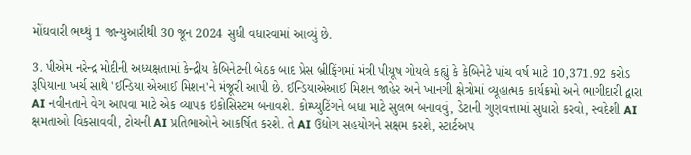મોંઘવારી ભથ્થું 1 જાન્યુઆરીથી 30 જૂન 2024 સુધી વધારવામાં આવ્યું છે.

3. પીએમ નરેન્દ્ર મોદીની અધ્યક્ષતામાં કેન્દ્રીય કેબિનેટની બેઠક બાદ પ્રેસ બ્રીફિંગમાં મંત્રી પીયૂષ ગોયલે કહ્યું કે કેબિનેટે પાંચ વર્ષ માટે 10,371.92 કરોડ રૂપિયાના ખર્ચ સાથે 'ઈન્ડિયા એઆઈ મિશન'ને મંજૂરી આપી છે. ઈન્ડિયાએઆઈ મિશન જાહેર અને ખાનગી ક્ષેત્રોમાં વ્યૂહાત્મક કાર્યક્રમો અને ભાગીદારી દ્વારા AI નવીનતાને વેગ આપવા માટે એક વ્યાપક ઇકોસિસ્ટમ બનાવશે. કોમ્પ્યુટિંગને બધા માટે સુલભ બનાવવું, ડેટાની ગુણવત્તામાં સુધારો કરવો, સ્વદેશી AI ક્ષમતાઓ વિકસાવવી, ટોચની AI પ્રતિભાઓને આકર્ષિત કરશે. તે AI ઉદ્યોગ સહયોગને સક્ષમ કરશે, સ્ટાર્ટઅપ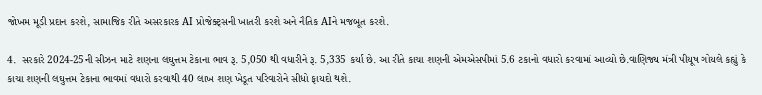જોખમ મૂડી પ્રદાન કરશે, સામાજિક રીતે અસરકારક AI પ્રોજેક્ટ્સની ખાતરી કરશે અને નૈતિક AIને મજબૂત કરશે.

4.  સરકારે 2024-25ની સીઝન માટે શણના લઘુત્તમ ટેકાના ભાવ રૂ. 5,050 થી વધારીને રૂ. 5,335 કર્યા છે. આ રીતે કાચા શણની એમએસપીમાં 5.6 ટકાનો વધારો કરવામાં આવ્યો છે.વાણિજ્ય મંત્રી પીયૂષ ગોયલે કહ્યું કે કાચા શણની લઘુત્તમ ટેકાના ભાવમાં વધારો કરવાથી 40 લાખ શણ ખેડૂત પરિવારોને સીધો ફાયદો થશે.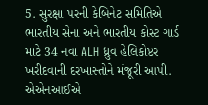5. સુરક્ષા પરની કેબિનેટ સમિતિએ ભારતીય સેના અને ભારતીય કોસ્ટ ગાર્ડ માટે 34 નવા ALH ધ્રુવ હેલિકોપ્ટર ખરીદવાની દરખાસ્તોને મંજૂરી આપી. એએનઆઈએ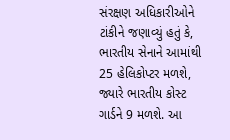સંરક્ષણ અધિકારીઓને ટાંકીને જણાવ્યું હતું કે, ભારતીય સેનાને આમાંથી 25 હેલિકોપ્ટર મળશે, જ્યારે ભારતીય કોસ્ટ ગાર્ડને 9 મળશે. આ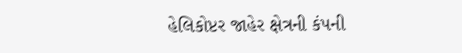હેલિકોપ્ટર જાહેર ક્ષેત્રની કંપની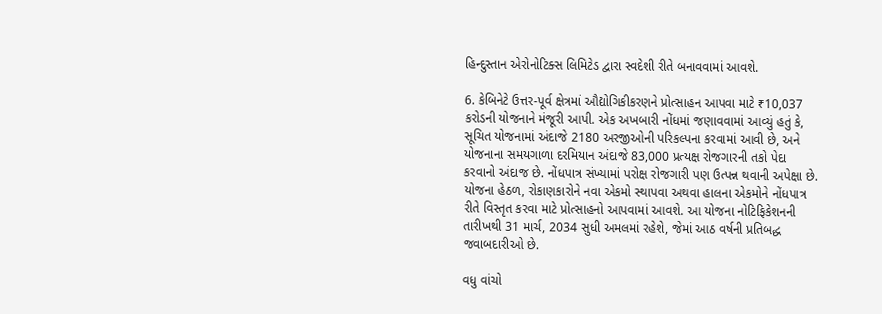હિન્દુસ્તાન એરોનોટિક્સ લિમિટેડ દ્વારા સ્વદેશી રીતે બનાવવામાં આવશે.

6. કેબિનેટે ઉત્તર-પૂર્વ ક્ષેત્રમાં ઔદ્યોગિકીકરણને પ્રોત્સાહન આપવા માટે ₹10,037 કરોડની યોજનાને મંજૂરી આપી. એક અખબારી નોંધમાં જણાવવામાં આવ્યું હતું કે, સૂચિત યોજનામાં અંદાજે 2180 અરજીઓની પરિકલ્પના કરવામાં આવી છે, અને યોજનાના સમયગાળા દરમિયાન અંદાજે 83,000 પ્રત્યક્ષ રોજગારની તકો પેદા કરવાનો અંદાજ છે. નોંધપાત્ર સંખ્યામાં પરોક્ષ રોજગારી પણ ઉત્પન્ન થવાની અપેક્ષા છે. યોજના હેઠળ, રોકાણકારોને નવા એકમો સ્થાપવા અથવા હાલના એકમોને નોંધપાત્ર રીતે વિસ્તૃત કરવા માટે પ્રોત્સાહનો આપવામાં આવશે. આ યોજના નોટિફિકેશનની તારીખથી 31 માર્ચ, 2034 સુધી અમલમાં રહેશે, જેમાં આઠ વર્ષની પ્રતિબદ્ધ જવાબદારીઓ છે.

વધુ વાંચો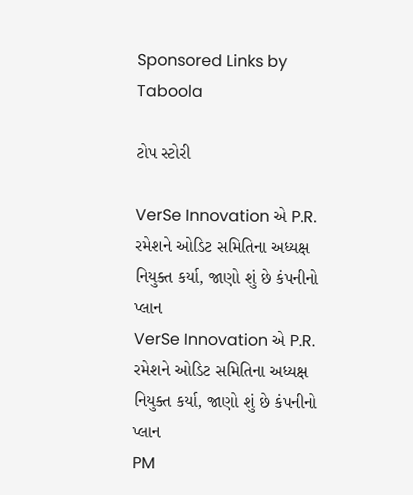Sponsored Links by Taboola

ટોપ સ્ટોરી

VerSe Innovation એ P.R. રમેશને ઓડિટ સમિતિના અધ્યક્ષ નિયુક્ત કર્યા, જાણો શું છે કંપનીનો પ્લાન
VerSe Innovation એ P.R. રમેશને ઓડિટ સમિતિના અધ્યક્ષ નિયુક્ત કર્યા, જાણો શું છે કંપનીનો પ્લાન
PM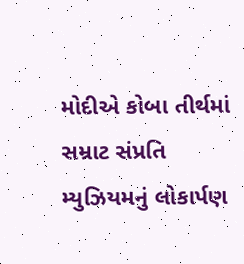મોદીએ કોબા તીર્થમાં સમ્રાટ સંપ્રતિ મ્યુઝિયમનું લોકાર્પણ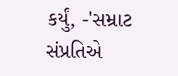કર્યું, -'સમ્રાટ સંપ્રતિએ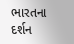ભારતના દર્શન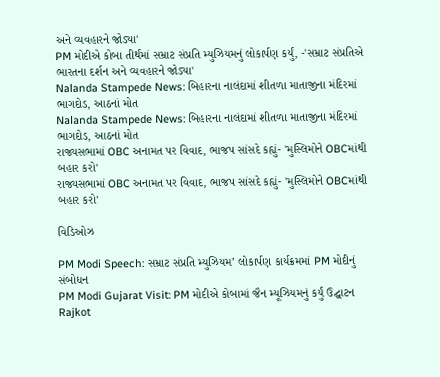અને વ્યવહારને જોડ્યા'
PM મોદીએ કોબા તીર્થમાં સમ્રાટ સંપ્રતિ મ્યુઝિયમનું લોકાર્પણ કર્યું, -'સમ્રાટ સંપ્રતિએ ભારતના દર્શન અને વ્યવહારને જોડ્યા'
Nalanda Stampede News: બિહારના નાલંદામાં શીતળા માતાજીના મંદિરમાં ભાગદોડ, આઠનાં મોત
Nalanda Stampede News: બિહારના નાલંદામાં શીતળા માતાજીના મંદિરમાં ભાગદોડ, આઠનાં મોત
રાજ્યસભામાં OBC અનામત પર વિવાદ, ભાજપ સાંસદે કહ્યું- 'મુસ્લિમોને OBCમાંથી બહાર કરો'
રાજ્યસભામાં OBC અનામત પર વિવાદ, ભાજપ સાંસદે કહ્યું- 'મુસ્લિમોને OBCમાંથી બહાર કરો'

વિડિઓઝ

PM Modi Speech: સમ્રાટ સંપ્રતિ મ્યુઝિયમ’ લોકાર્પણ કાર્યક્રમમાં PM મોદીનું સંબોધન
PM Modi Gujarat Visit: PM મોદીએ કોબામાં જૈન મ્યૂઝિયમનું કર્યું ઉદ્ઘાટન
Rajkot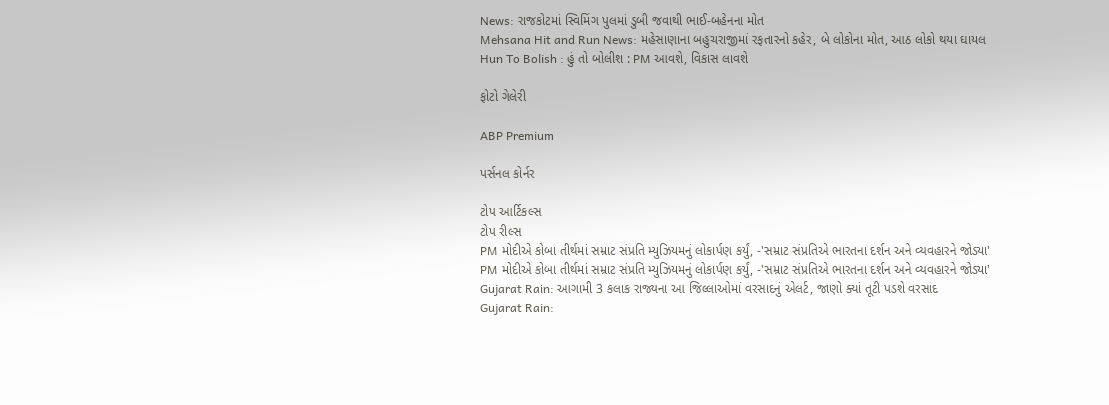News: રાજકોટમાં સ્વિમિંગ પુલમાં ડુબી જવાથી ભાઈ-બહેનના મોત
Mehsana Hit and Run News: મહેસાણાના બહુચરાજીમાં રફતારનો કહેર, બે લોકોના મોત, આઠ લોકો થયા ઘાયલ
Hun To Bolish : હું તો બોલીશ : PM આવશે, વિકાસ લાવશે

ફોટો ગેલેરી

ABP Premium

પર્સનલ કોર્નર

ટોપ આર્ટિકલ્સ
ટોપ રીલ્સ
PM મોદીએ કોબા તીર્થમાં સમ્રાટ સંપ્રતિ મ્યુઝિયમનું લોકાર્પણ કર્યું, -'સમ્રાટ સંપ્રતિએ ભારતના દર્શન અને વ્યવહારને જોડ્યા'
PM મોદીએ કોબા તીર્થમાં સમ્રાટ સંપ્રતિ મ્યુઝિયમનું લોકાર્પણ કર્યું, -'સમ્રાટ સંપ્રતિએ ભારતના દર્શન અને વ્યવહારને જોડ્યા'
Gujarat Rain: આગામી 3 કલાક રાજ્યના આ જિલ્લાઓમાં વરસાદનું એલર્ટ, જાણો ક્યાં તૂટી પડશે વરસાદ
Gujarat Rain: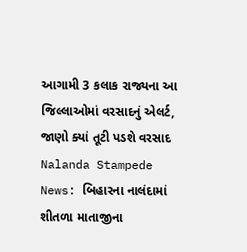આગામી 3 કલાક રાજ્યના આ જિલ્લાઓમાં વરસાદનું એલર્ટ, જાણો ક્યાં તૂટી પડશે વરસાદ
Nalanda Stampede News: બિહારના નાલંદામાં શીતળા માતાજીના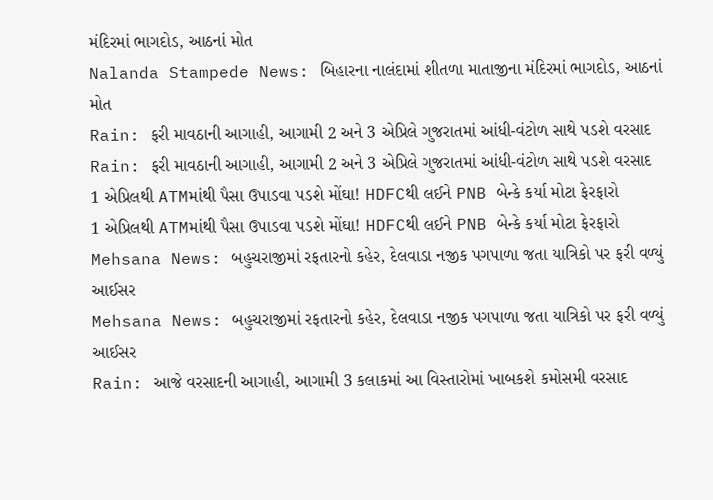મંદિરમાં ભાગદોડ, આઠનાં મોત
Nalanda Stampede News: બિહારના નાલંદામાં શીતળા માતાજીના મંદિરમાં ભાગદોડ, આઠનાં મોત
Rain: ફરી માવઠાની આગાહી, આગામી 2 અને 3 એપ્રિલે ગુજરાતમાં આંધી-વંટોળ સાથે પડશે વરસાદ
Rain: ફરી માવઠાની આગાહી, આગામી 2 અને 3 એપ્રિલે ગુજરાતમાં આંધી-વંટોળ સાથે પડશે વરસાદ
1 એપ્રિલથી ATMમાંથી પૈસા ઉપાડવા પડશે મોંઘા! HDFCથી લઈને PNB બેન્કે કર્યા મોટા ફેરફારો
1 એપ્રિલથી ATMમાંથી પૈસા ઉપાડવા પડશે મોંઘા! HDFCથી લઈને PNB બેન્કે કર્યા મોટા ફેરફારો
Mehsana News: બહુચરાજીમાં રફતારનો કહેર, દેલવાડા નજીક પગપાળા જતા યાત્રિકો પર ફરી વળ્યું આઈસર
Mehsana News: બહુચરાજીમાં રફતારનો કહેર, દેલવાડા નજીક પગપાળા જતા યાત્રિકો પર ફરી વળ્યું આઈસર
Rain: આજે વરસાદની આગાહી, આગામી 3 કલાકમાં આ વિસ્તારોમાં ખાબકશે કમોસમી વરસાદ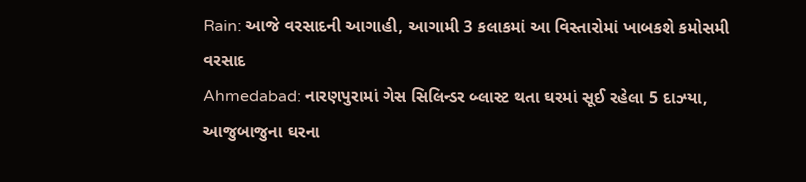Rain: આજે વરસાદની આગાહી, આગામી 3 કલાકમાં આ વિસ્તારોમાં ખાબકશે કમોસમી વરસાદ
Ahmedabad: નારણપુરામાં ગેસ સિલિન્ડર બ્લાસ્ટ થતા ઘરમાં સૂઈ રહેલા 5 દાઝ્યા, આજુબાજુના ઘરના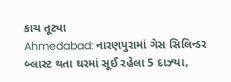કાચ તૂટ્યા
Ahmedabad: નારણપુરામાં ગેસ સિલિન્ડર બ્લાસ્ટ થતા ઘરમાં સૂઈ રહેલા 5 દાઝ્યા,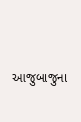આજુબાજુના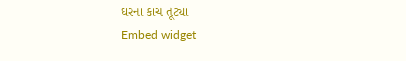ઘરના કાચ તૂટ્યા
Embed widget